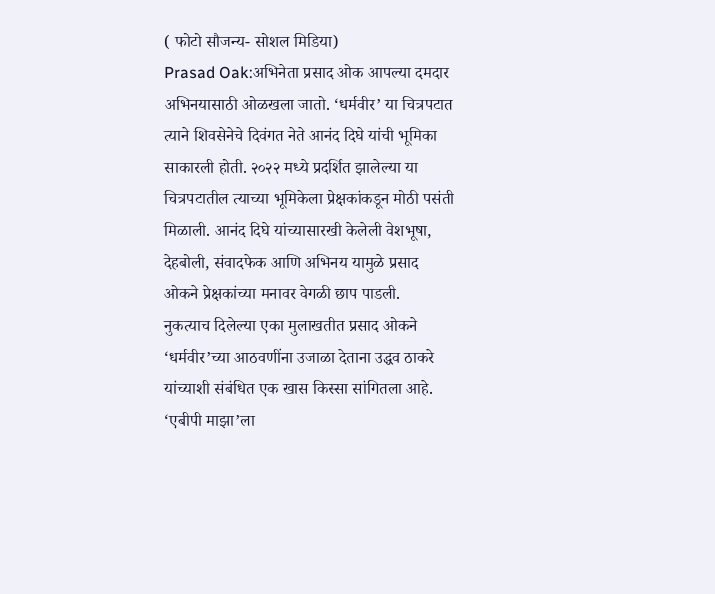( फोटो सौजन्य- सोशल मिडिया)
Prasad Oak:अभिनेता प्रसाद ओक आपल्या दमदार अभिनयासाठी ओळखला जातो. ‘धर्मवीर’ या चित्रपटात त्याने शिवसेनेचे दिवंगत नेते आनंद दिघे यांची भूमिका साकारली होती. २०२२ मध्ये प्रदर्शित झालेल्या या चित्रपटातील त्याच्या भूमिकेला प्रेक्षकांकडून मोठी पसंती मिळाली. आनंद दिघे यांच्यासारखी केलेली वेशभूषा, देहबोली, संवादफेक आणि अभिनय यामुळे प्रसाद ओकने प्रेक्षकांच्या मनावर वेगळी छाप पाडली.
नुकत्याच दिलेल्या एका मुलाखतीत प्रसाद ओकने ‘धर्मवीर’च्या आठवणींना उजाळा देताना उद्धव ठाकरे यांच्याशी संबंधित एक खास किस्सा सांगितला आहे.
‘एबीपी माझा’ला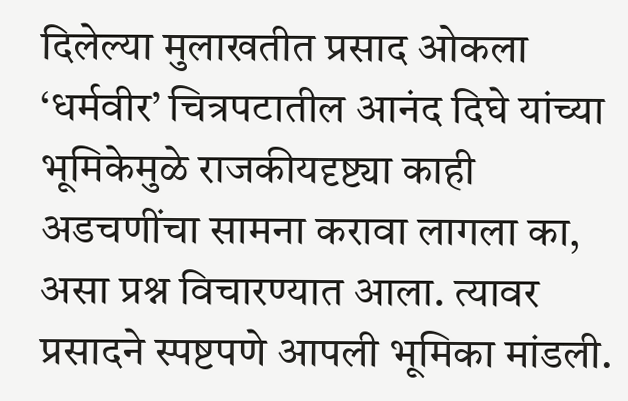दिलेल्या मुलाखतीत प्रसाद ओकला ‘धर्मवीर’ चित्रपटातील आनंद दिघे यांच्या भूमिकेमुळे राजकीयदृष्ट्या काही अडचणींचा सामना करावा लागला का, असा प्रश्न विचारण्यात आला. त्यावर प्रसादने स्पष्टपणे आपली भूमिका मांडली.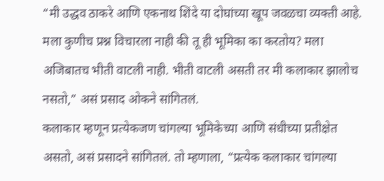“मी उद्धव ठाकरे आणि एकनाथ शिंदे या दोघांच्या खूप जवळचा व्यक्ती आहे. मला कुणीच प्रश्न विचारला नाही की तू ही भूमिका का करतोय? मला अजिबातच भीती वाटली नाही. भीती वाटली असती तर मी कलाकार झालोच नसतो,” असं प्रसाद ओकने सांगितलं.
कलाकार म्हणून प्रत्येकजण चांगल्या भूमिकेच्या आणि संधीच्या प्रतीक्षेत असतो, असं प्रसादने सांगितलं. तो म्हणाला, “प्रत्येक कलाकार चांगल्या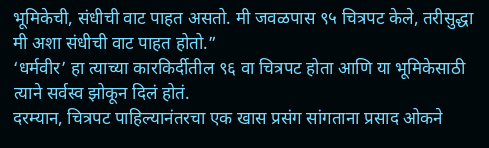भूमिकेची, संधीची वाट पाहत असतो. मी जवळपास ९५ चित्रपट केले, तरीसुद्धा मी अशा संधीची वाट पाहत होतो.”
‘धर्मवीर’ हा त्याच्या कारकिर्दीतील ९६ वा चित्रपट होता आणि या भूमिकेसाठी त्याने सर्वस्व झोकून दिलं होतं.
दरम्यान, चित्रपट पाहिल्यानंतरचा एक खास प्रसंग सांगताना प्रसाद ओकने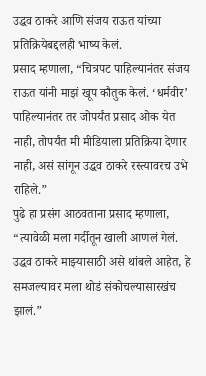उद्धव ठाकरे आणि संजय राऊत यांच्या प्रतिक्रियेबद्दलही भाष्य केलं.
प्रसाद म्हणाला, “चित्रपट पाहिल्यानंतर संजय राऊत यांनी माझं खूप कौतुक केलं. ‘धर्मवीर’ पाहिल्यानंतर तर जोपर्यंत प्रसाद ओक येत नाही, तोपर्यंत मी मीडियाला प्रतिक्रिया देणार नाही, असं सांगून उद्धव ठाकरे रस्त्यावरच उभे राहिले.”
पुढे हा प्रसंग आठवताना प्रसाद म्हणाला, “त्यावेळी मला गर्दीतून खाली आणलं गेलं. उद्धव ठाकरे माझ्यासाठी असे थांबले आहेत, हे समजल्यावर मला थोडं संकोचल्यासारखंच झालं.”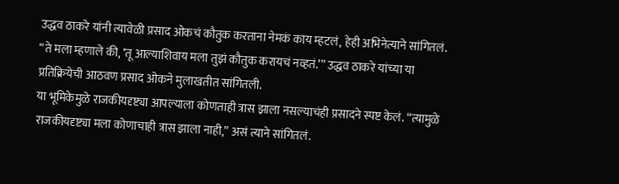उद्धव ठाकरे यांनी त्यावेळी प्रसाद ओकचं कौतुक करताना नेमकं काय म्हटलं, हेही अभिनेत्याने सांगितलं.
“ते मला म्हणाले की, ‘तू आल्याशिवाय मला तुझं कौतुक करायचं नव्हतं.’” उद्धव ठाकरे यांच्या या प्रतिक्रियेची आठवण प्रसाद ओकने मुलाखतीत सांगितली.
या भूमिकेमुळे राजकीयदृष्ट्या आपल्याला कोणताही त्रास झाला नसल्याचंही प्रसादने स्पष्ट केलं. “त्यामुळे राजकीयदृष्ट्या मला कोणाचाही त्रास झाला नाही,” असं त्याने सांगितलं.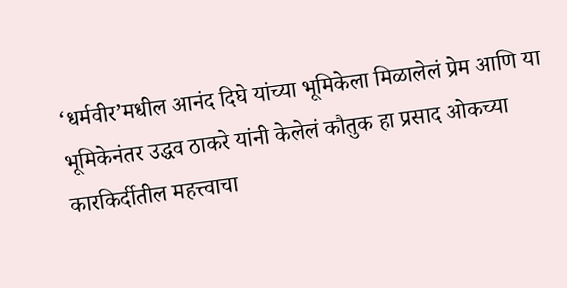‘धर्मवीर’मधील आनंद दिघे यांच्या भूमिकेला मिळालेलं प्रेम आणि या भूमिकेनंतर उद्धव ठाकरे यांनी केलेलं कौतुक हा प्रसाद ओकच्या कारकिर्दीतील महत्त्वाचा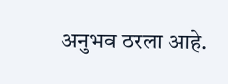अनुभव ठरला आहे.